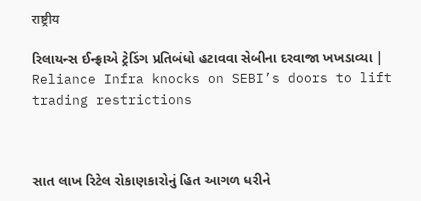राष्ट्रीय

રિલાયન્સ ઈન્ફ્રાએ ટ્રેડિંગ પ્રતિબંધો હટાવવા સેબીના દરવાજા ખખડાવ્યા | Reliance Infra knocks on SEBI’s doors to lift trading restrictions



સાત લાખ રિટેલ રોકાણકારોનું હિત આગળ ધરીને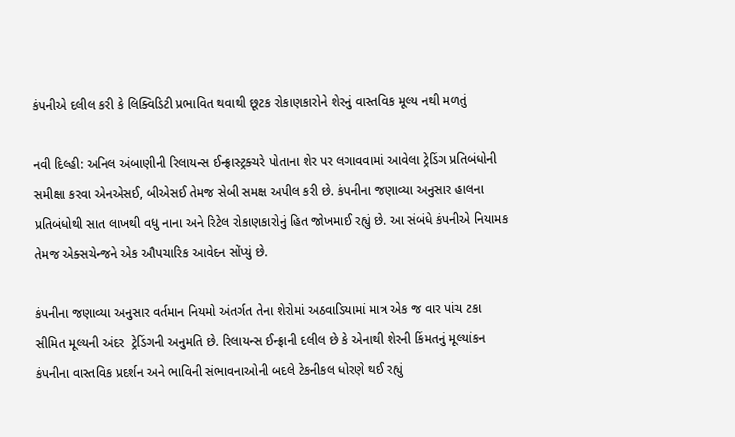કંપનીએ દલીલ કરી કે લિક્વિડિટી પ્રભાવિત થવાથી છૂટક રોકાણકારોને શેરનું વાસ્તવિક મૂલ્ય નથી મળતું

નવી દિલ્હી: અનિલ અંબાણીની રિલાયન્સ ઈન્ફ્રાસ્ટ્રક્ચરે પોતાના શેર પર લગાવવામાં આવેલા ટ્રેડિંગ પ્રતિબંધોની સમીક્ષા કરવા એનએસઈ, બીએસઈ તેમજ સેબી સમક્ષ અપીલ કરી છે. કંપનીના જણાવ્યા અનુસાર હાલના પ્રતિબંધોથી સાત લાખથી વધુ નાના અને રિટેલ રોકાણકારોનું હિત જોખમાઈ રહ્યું છે. આ સંબંધે કંપનીએ નિયામક તેમજ એક્સચેન્જને એક ઔપચારિક આવેદન સોંપ્યું છે.

કંપનીના જણાવ્યા અનુસાર વર્તમાન નિયમો અંતર્ગત તેના શેરોમાં અઠવાડિયામાં માત્ર એક જ વાર પાંચ ટકા સીમિત મૂલ્યની અંદર  ટ્રેડિંગની અનુમતિ છે. રિલાયન્સ ઈન્ફ્રાની દલીલ છે કે એનાથી શેરની કિંમતનું મૂલ્યાંકન કંપનીના વાસ્તવિક પ્રદર્શન અને ભાવિની સંભાવનાઓની બદલે ટેકનીકલ ધોરણે થઈ રહ્યું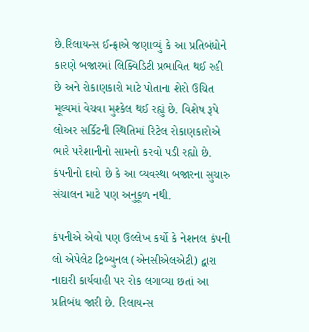છે.રિલાયન્સ ઈન્ફ્રાએ જણાવ્યું કે આ પ્રતિબંધોને કારણે બજારમાં લિક્વિડિટી પ્રભાવિત થઈ રહી છે અને રોકાણકારો માટે પોતાના શેરો ઉચિત મૂલ્યમાં વેચવા મુશ્કેલ થઈ રહ્યું છે. વિશેષ રૂપે લોઅર સર્કિટની સ્થિતિમાં રિટેલ રોકાણકારોએ ભારે પરેશાનીનો સામનો કરવો પડી રહ્યો છે. કંપનીનો દાવો છે કે આ વ્યવસ્થા બજારના સુચારુ સંચાલન માટે પણ અનુકૂળ નથી.

કંપનીએ એવો પણ ઉલ્લેખ કર્યો કે નેશનલ કંપની લો એપેલેટ ટ્રિબ્યુનલ (એનસીએલએટી) દ્વારા નાદારી કાર્યવાહી પર રોક લગાવ્યા છતાં આ પ્રતિબંધ જારી છે. રિલાયન્સ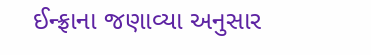ઈન્ફ્રાના જણાવ્યા અનુસાર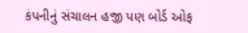કંપનીનું સંચાલન હજી પણ બોર્ડ ઓફ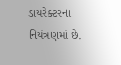ડાયરેક્ટરના નિયંત્રણમાં છે.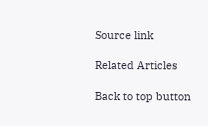Source link

Related Articles

Back to top button